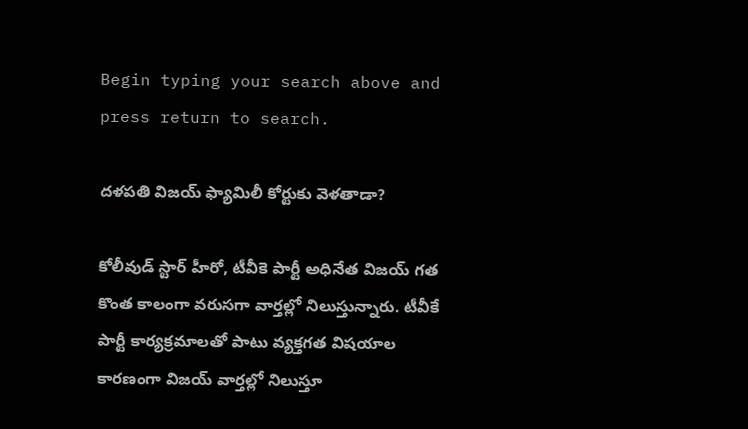Begin typing your search above and press return to search.

ద‌ళ‌ప‌తి విజ‌య్ ఫ్యామిలీ కోర్టుకు వెళ‌తాడా?

కోలీవుడ్ స్టార్ హీరో, టీవీకె పార్టీ అధినేత విజ‌య్ గ‌త కొంత కాలంగా వ‌రుస‌గా వార్త‌ల్లో నిలుస్తున్నారు. టీవీకే పార్టీ కార్య‌క్ర‌మాల‌తో పాటు వ్య‌క్త‌గత విష‌యాల కార‌ణంగా విజ‌య్ వార్త‌ల్లో నిలుస్తూ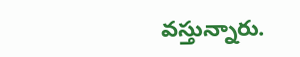వ‌స్తున్నారు.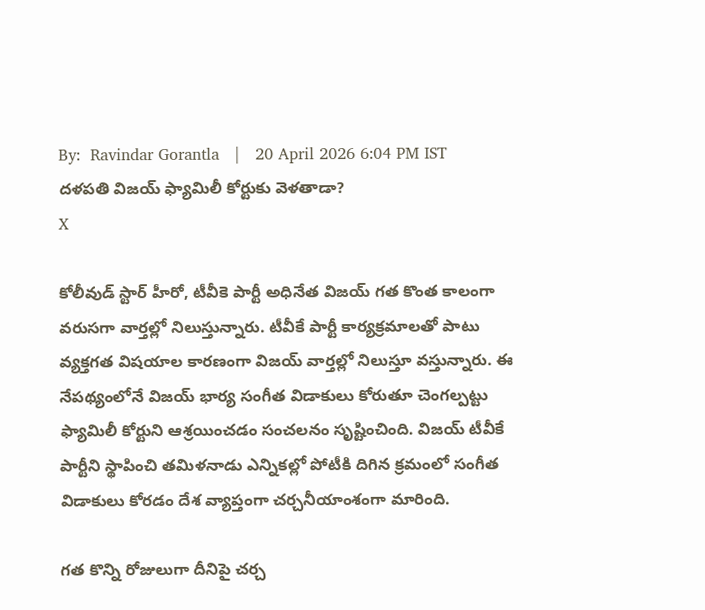By:  Ravindar Gorantla   |   20 April 2026 6:04 PM IST
ద‌ళ‌ప‌తి విజ‌య్ ఫ్యామిలీ కోర్టుకు వెళ‌తాడా?
X

కోలీవుడ్ స్టార్ హీరో, టీవీకె పార్టీ అధినేత విజ‌య్ గ‌త కొంత కాలంగా వ‌రుస‌గా వార్త‌ల్లో నిలుస్తున్నారు. టీవీకే పార్టీ కార్య‌క్ర‌మాల‌తో పాటు వ్య‌క్త‌గత విష‌యాల కార‌ణంగా విజ‌య్ వార్త‌ల్లో నిలుస్తూ వ‌స్తున్నారు. ఈ నేప‌థ్యంలోనే విజ‌య్ భార్య సంగీత విడాకులు కోరుతూ చెంగ‌ల్ప‌ట్టు ఫ్యామిలీ కోర్టుని ఆశ్ర‌యించ‌డం సంచ‌ల‌నం సృష్టించింది. విజ‌య్ టీవీకే పార్టీని స్థాపించి త‌మిళ‌నాడు ఎన్నిక‌ల్లో పోటీకి దిగిన క్ర‌మంలో సంగీత విడాకులు కోర‌డం దేశ వ్యాప్తంగా చ‌ర్చ‌నీయాంశంగా మారింది.

గ‌త కొన్ని రోజులుగా దీనిపై చ‌ర్చ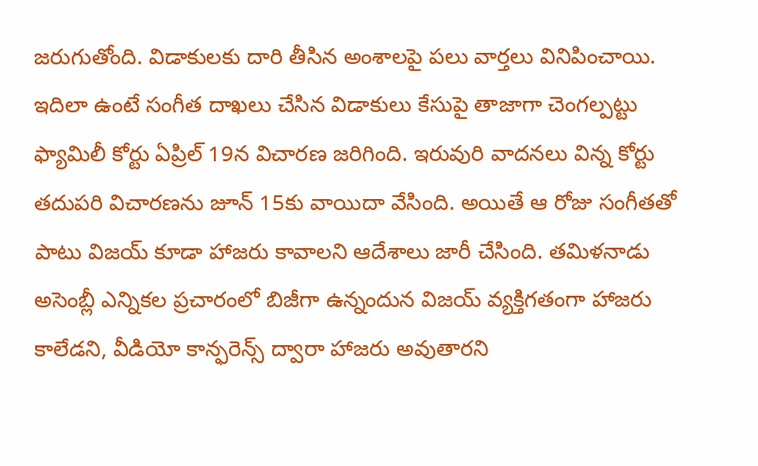జ‌రుగుతోంది. విడాకుల‌కు దారి తీసిన అంశాల‌పై ప‌లు వార్త‌లు వినిపించాయి. ఇదిలా ఉంటే సంగీత దాఖ‌లు చేసిన విడాకులు కేసుపై తాజాగా చెంగ‌ల్ప‌ట్టు ఫ్యామిలీ కోర్టు ఏప్రిల్ 19న విచార‌ణ జ‌రిగింది. ఇరువురి వాద‌న‌లు విన్న కోర్టు త‌దుప‌రి విచార‌ణ‌ను జూన్ 15కు వాయిదా వేసింది. అయితే ఆ రోజు సంగీత‌తో పాటు విజ‌య్ కూడా హాజ‌రు కావాల‌ని ఆదేశాలు జారీ చేసింది. త‌మిళ‌నాడు అసెంబ్లీ ఎన్నిక‌ల ప్ర‌చారంలో బిజీగా ఉన్నందున విజ‌య్ వ్య‌క్తిగ‌తంగా హాజ‌రు కాలేడ‌ని, వీడియో కాన్ఫ‌రెన్స్ ద్వారా హాజ‌రు అవుతార‌ని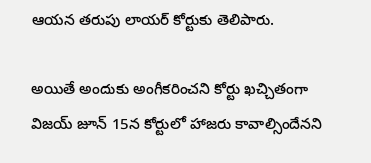ఆయ‌న త‌రుపు లాయ‌ర్ కోర్టుకు తెలిపారు.

అయితే అందుకు అంగీక‌రించ‌ని కోర్టు ఖ‌చ్చితంగా విజ‌య్ జూన్ 15న కోర్టులో హాజ‌రు కావాల్సిందేన‌ని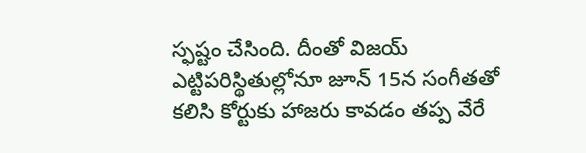స్ఫ‌ష్టం చేసింది. దీంతో విజ‌య్ ఎట్టిప‌రిస్థితుల్లోనూ జూన్ 15న సంగీత‌తో క‌లిసి కోర్టుకు హాజ‌రు కావ‌డం త‌ప్ప వేరే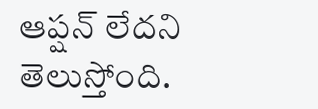ఆప్ష‌న్ లేద‌ని తెలుస్తోంది.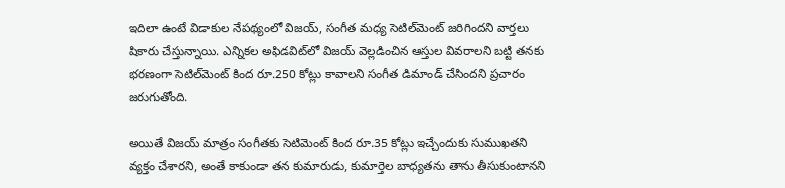ఇదిలా ఉంటే విడాకుల నేప‌థ్యంలో విజ‌య్‌, సంగీత మ‌ధ్య సెటిల్‌మెంట్ జ‌రిగింద‌ని వార్త‌లు షికారు చేస్తున్నాయి. ఎన్నిక‌ల అఫిడ‌విట్‌లో విజ‌య్ వెల్ల‌డించిన ఆస్తుల వివ‌రాల‌ని బ‌ట్టి త‌న‌కు భ‌ర‌ణంగా సెటిల్‌మెంట్ కింద రూ.250 కోట్లు కావాల‌ని సంగీత డిమాండ్ చేసింద‌ని ప్ర‌చారం జ‌రుగుతోంది.

అయితే విజ‌య్ మాత్రం సంగీత‌కు సెటిమెంట్ కింద‌ రూ.35 కోట్లు ఇచ్చేందుకు సుముఖ‌త‌ని వ్య‌క్తం చేశార‌ని, అంతే కాకుండా త‌న కుమారుడు, కుమార్తెల బాధ్య‌త‌ను తాను తీసుకుంటాన‌ని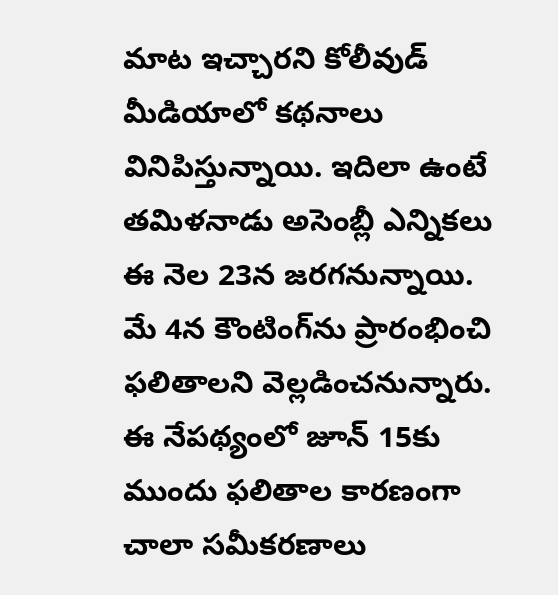మాట ఇచ్చార‌ని కోలీవుడ్ మీడియాలో క‌థ‌నాలు వినిపిస్తున్నాయి. ఇదిలా ఉంటే త‌మిళ‌నాడు అసెంబ్లీ ఎన్నిక‌లు ఈ నెల 23న జ‌ర‌గ‌నున్నాయి. మే 4న కౌంటింగ్‌ను ప్రారంభించి ఫ‌లితాల‌ని వెల్ల‌డించ‌నున్నారు. ఈ నేప‌థ్యంలో జూన్ 15కు ముందు ఫ‌లితాల కార‌ణంగా చాలా స‌మీక‌ర‌ణాలు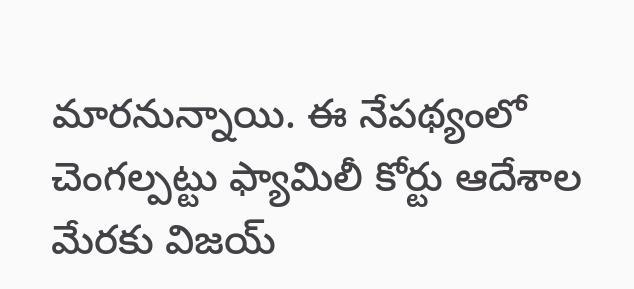మార‌నున్నాయి. ఈ నేప‌థ్యంలో చెంగ‌ల్ప‌ట్టు ఫ్యామిలీ కోర్టు ఆదేశాల మేర‌కు విజ‌య్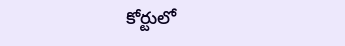కోర్టులో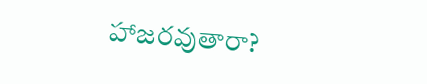హాజ‌ర‌వుతారా?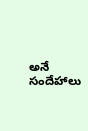అనే సందేహాలు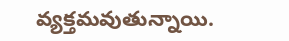వ్య‌క్త‌మ‌వుతున్నాయి.